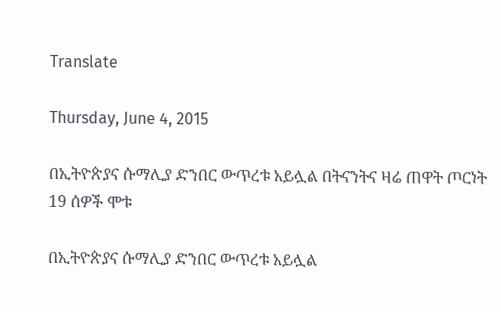Translate

Thursday, June 4, 2015

በኢትዮጵያና ሱማሊያ ድንበር ውጥረቱ አይሏል በትናንትና ዛሬ ጠዋት ጦርነት 19 ሰዎች ሞቱ

በኢትዮጵያና ሱማሊያ ድንበር ውጥረቱ አይሏል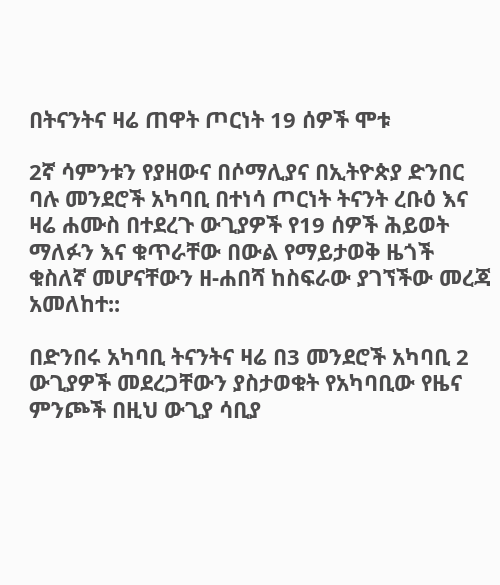በትናንትና ዛሬ ጠዋት ጦርነት 19 ሰዎች ሞቱ

2ኛ ሳምንቱን የያዘውና በሶማሊያና በኢትዮጵያ ድንበር ባሉ መንደሮች አካባቢ በተነሳ ጦርነት ትናንት ረቡዕ እና ዛሬ ሐሙስ በተደረጉ ውጊያዎች የ19 ሰዎች ሕይወት ማለፉን እና ቁጥራቸው በውል የማይታወቅ ዜጎች ቁስለኛ መሆናቸውን ዘ-ሐበሻ ከስፍራው ያገኘችው መረጃ አመለከተ::

በድንበሩ አካባቢ ትናንትና ዛሬ በ3 መንደሮች አካባቢ 2 ውጊያዎች መደረጋቸውን ያስታወቁት የአካባቢው የዜና ምንጮች በዚህ ውጊያ ሳቢያ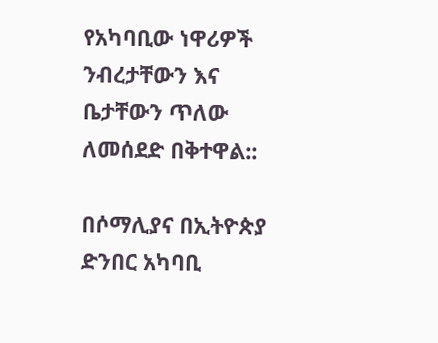የአካባቢው ነዋሪዎች ንብረታቸውን እና ቤታቸውን ጥለው ለመሰደድ በቅተዋል::

በሶማሊያና በኢትዮጵያ ድንበር አካባቢ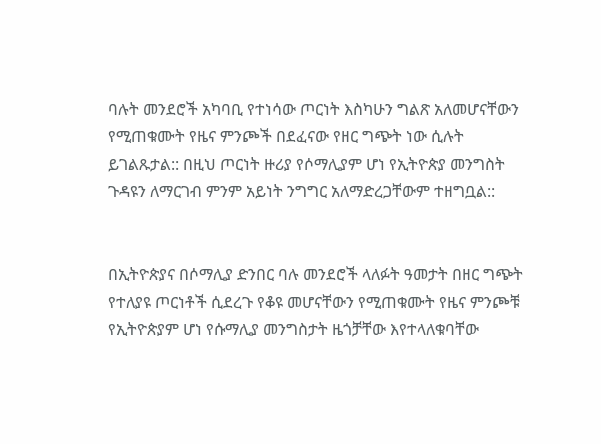ባሉት መንደሮች አካባቢ የተነሳው ጦርነት እስካሁን ግልጽ አለመሆናቸውን የሚጠቁሙት የዜና ምንጮች በደፈናው የዘር ግጭት ነው ሲሉት ይገልጹታል:: በዚህ ጦርነት ዙሪያ የሶማሊያም ሆነ የኢትዮጵያ መንግስት ጉዳዩን ለማርገብ ምንም አይነት ንግግር አለማድረጋቸውም ተዘግቧል::


በኢትዮጵያና በሶማሊያ ድንበር ባሉ መንደሮች ላለፉት ዓመታት በዘር ግጭት የተለያዩ ጦርነቶች ሲደረጉ የቆዩ መሆናቸውን የሚጠቁሙት የዜና ምንጮቹ የኢትዮጵያም ሆነ የሱማሊያ መንግስታት ዜጎቻቸው እየተላለቁባቸው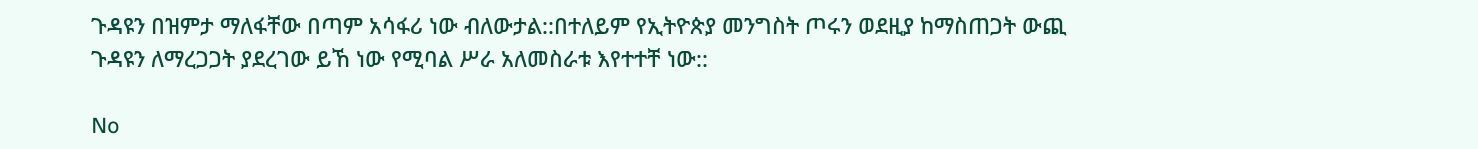ጉዳዩን በዝምታ ማለፋቸው በጣም አሳፋሪ ነው ብለውታል::በተለይም የኢትዮጵያ መንግስት ጦሩን ወደዚያ ከማስጠጋት ውጪ ጉዳዩን ለማረጋጋት ያደረገው ይኸ ነው የሚባል ሥራ አለመስራቱ እየተተቸ ነው::

No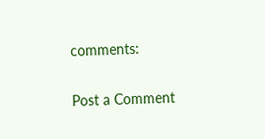comments:

Post a Comment